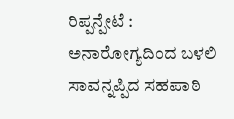ರಿಪ್ಪನ್ಪೇಟೆ : ಅನಾರೋಗ್ಯದಿಂದ ಬಳಲಿ ಸಾವನ್ನಪ್ಪಿದ ಸಹಪಾಠಿ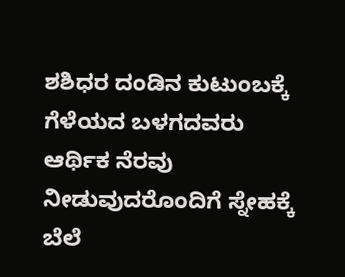ಶಶಿಧರ ದಂಡಿನ ಕುಟುಂಬಕ್ಕೆ ಗೆಳೆಯದ ಬಳಗದವರು ಆರ್ಥಿಕ ನೆರವು ನೀಡುವುದರೊಂದಿಗೆ ಸ್ನೇಹಕ್ಕೆ ಬೆಲೆ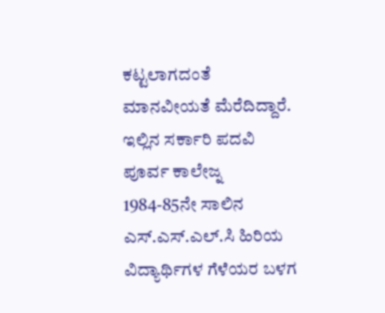ಕಟ್ಟಲಾಗದಂತೆ ಮಾನವೀಯತೆ ಮೆರೆದಿದ್ದಾರೆ.
ಇಲ್ಲಿನ ಸರ್ಕಾರಿ ಪದವಿ ಪೂರ್ವ ಕಾಲೇಜ್ನ 1984-85ನೇ ಸಾಲಿನ ಎಸ್.ಎಸ್.ಎಲ್.ಸಿ ಹಿರಿಯ ವಿದ್ಯಾರ್ಥಿಗಳ ಗೆಳೆಯರ ಬಳಗ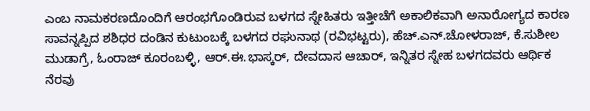ಎಂಬ ನಾಮಕರಣದೊಂದಿಗೆ ಆರಂಭಗೊಂಡಿರುವ ಬಳಗದ ಸ್ನೇಹಿತರು ಇತ್ತೀಚೆಗೆ ಅಕಾಲಿಕವಾಗಿ ಅನಾರೋಗ್ಯದ ಕಾರಣ ಸಾವನ್ನಪ್ಪಿದ ಶಶಿಧರ ದಂಡಿನ ಕುಟುಂಬಕ್ಕೆ ಬಳಗದ ರಘುನಾಥ (ರವಿಭಟ್ಟರು), ಹೆಚ್.ಎನ್.ಚೋಳರಾಜ್, ಕೆ.ಸುಶೀಲ ಮುಡಾಗ್ರೆ, ಓಂರಾಜ್ ಕೂರಂಬಳ್ಳಿ, ಆರ್.ಈ.ಭಾಸ್ಕರ್, ದೇವದಾಸ ಆಚಾರ್, ಇನ್ನಿತರ ಸ್ನೇಹ ಬಳಗದವರು ಆರ್ಥಿಕ ನೆರವು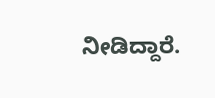ನೀಡಿದ್ದಾರೆ.